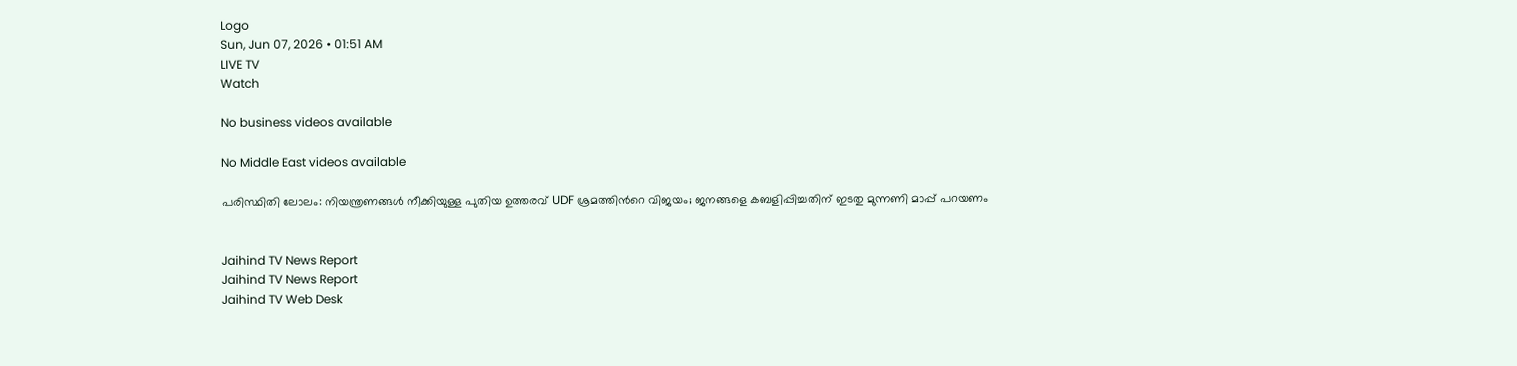Logo
Sun, Jun 07, 2026 • 01:51 AM
LIVE TV
Watch

No business videos available

No Middle East videos available

പരിസ്ഥിതി ലോലം: നിയന്ത്രണങ്ങള്‍ നീക്കിയുള്ള പുതിയ ഉത്തരവ് UDF ശ്രമത്തിന്‍റെ വിജയം; ജനങ്ങളെ കബളിപ്പിച്ചതിന് ഇടതു മുന്നണി മാപ്പ് പറയണം


Jaihind TV News Report
Jaihind TV News Report
Jaihind TV Web Desk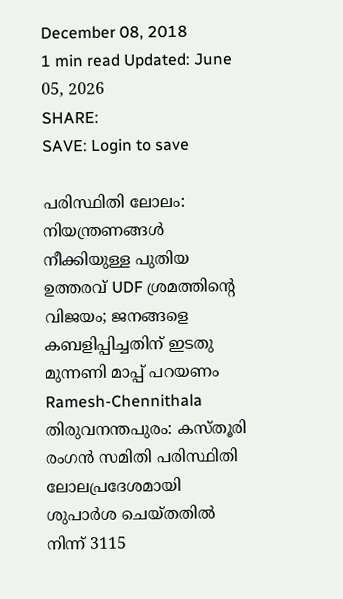December 08, 2018
1 min read Updated: June 05, 2026
SHARE:
SAVE: Login to save

പരിസ്ഥിതി ലോലം: നിയന്ത്രണങ്ങള്‍ നീക്കിയുള്ള പുതിയ ഉത്തരവ് UDF ശ്രമത്തിന്‍റെ  വിജയം; ജനങ്ങളെ കബളിപ്പിച്ചതിന് ഇടതു മുന്നണി മാപ്പ് പറയണം
Ramesh-Chennithala തിരുവനന്തപുരം: കസ്തൂരി രംഗന്‍ സമിതി പരിസ്ഥിതി ലോലപ്രദേശമായി  ശുപാര്‍ശ ചെയ്തതില്‍ നിന്ന് 3115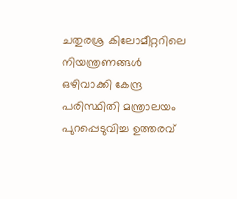ചതുരശ്ര കിലോമീറ്ററിലെ നിയന്ത്രണങ്ങള്‍  ഒഴിവാക്കി കേന്ദ്ര പരിസ്ഥിതി മന്ത്രാലയം പുറപ്പെടുവിച്ച ഉത്തരവ്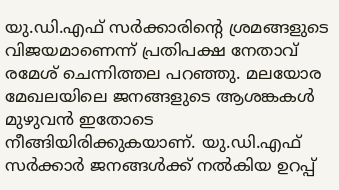യു.ഡി.എഫ് സര്‍ക്കാരിന്‍റെ ശ്രമങ്ങളുടെ വിജയമാണെന്ന് പ്രതിപക്ഷ നേതാവ് രമേശ് ചെന്നിത്തല പറഞ്ഞു. മലയോര മേഖലയിലെ ജനങ്ങളുടെ ആശങ്കകള്‍ മുഴുവന്‍ ഇതോടെ നീങ്ങിയിരിക്കുകയാണ്. യു.ഡി.എഫ് സര്‍ക്കാര്‍ ജനങ്ങള്‍ക്ക് നല്‍കിയ ഉറപ്പ്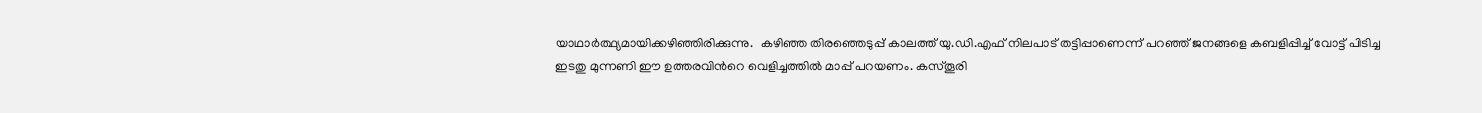യാഥാര്‍ത്ഥ്യമായിക്കഴിഞ്ഞിരിക്കുന്നു.  കഴിഞ്ഞ തിരഞ്ഞെടുപ്പ് കാലത്ത് യു.ഡി.എഫ് നിലപാട് തട്ടിപ്പാണെന്ന് പറഞ്ഞ് ജനങ്ങളെ കബളിപ്പിച്ച് വോട്ട് പിടിച്ച ഇടതു മുന്നണി ഈ ഉത്തരവിന്‍റെ വെളിച്ചത്തില്‍ മാപ്പ് പറയണം. കസ്തൂരി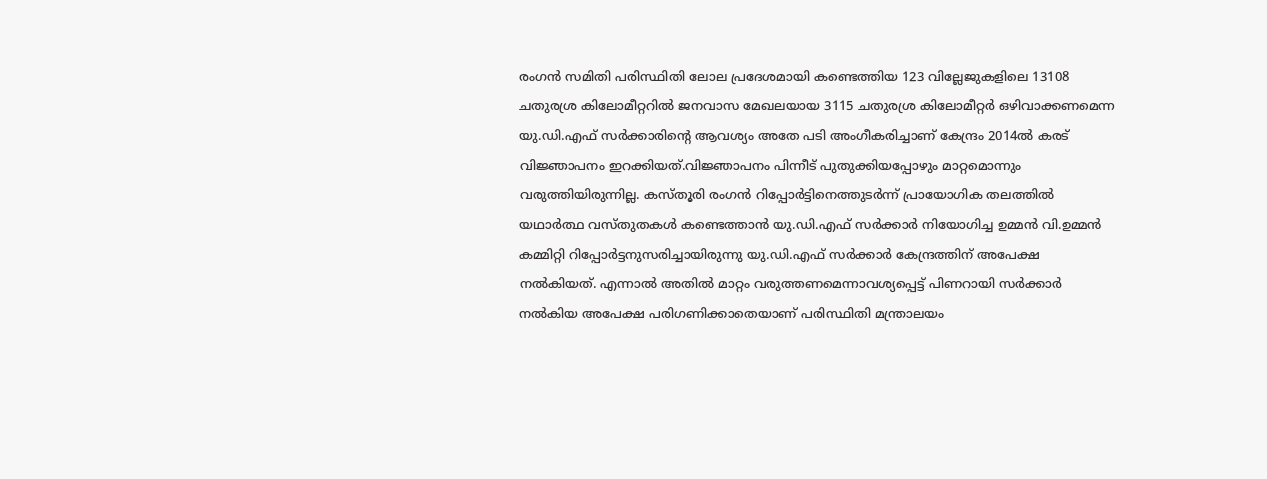രംഗന്‍ സമിതി പരിസ്ഥിതി ലോല പ്രദേശമായി കണ്ടെത്തിയ 123 വില്ലേജുകളിലെ 13108 ചതുരശ്ര കിലോമീറ്ററില്‍ ജനവാസ മേഖലയായ 3115 ചതുരശ്ര കിലോമീറ്റര്‍ ഒഴിവാക്കണമെന്ന യു.ഡി.എഫ് സര്‍ക്കാരിന്‍റെ ആവശ്യം അതേ പടി അംഗീകരിച്ചാണ് കേന്ദ്രം 2014ല്‍ കരട് വിജ്ഞാപനം ഇറക്കിയത്.വിജ്ഞാപനം പിന്നീട് പുതുക്കിയപ്പോഴും മാറ്റമൊന്നും വരുത്തിയിരുന്നില്ല. കസ്തൂരി രംഗന്‍ റിപ്പോര്‍ട്ടിനെത്തുടര്‍ന്ന് പ്രായോഗിക തലത്തില്‍ യഥാര്‍ത്ഥ വസ്തുതകള്‍ കണ്ടെത്താന്‍ യു.ഡി.എഫ് സര്‍ക്കാര്‍ നിയോഗിച്ച ഉമ്മന്‍ വി.ഉമ്മന്‍ കമ്മിറ്റി റിപ്പോര്‍ട്ടനുസരിച്ചായിരുന്നു യു.ഡി.എഫ് സര്‍ക്കാര്‍ കേന്ദ്രത്തിന് അപേക്ഷ നല്‍കിയത്. എന്നാല്‍ അതില്‍ മാറ്റം വരുത്തണമെന്നാവശ്യപ്പെട്ട് പിണറായി സര്‍ക്കാര്‍ നല്‍കിയ അപേക്ഷ പരിഗണിക്കാതെയാണ് പരിസ്ഥിതി മന്ത്രാലയം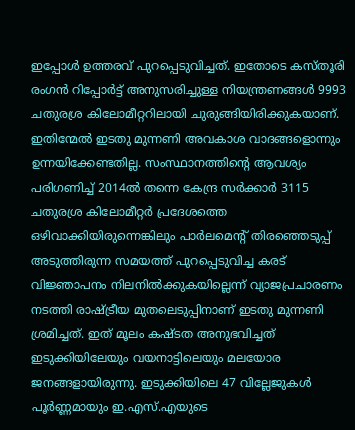ഇപ്പോള്‍ ഉത്തരവ് പുറപ്പെടുവിച്ചത്. ഇതോടെ കസ്തൂരി രംഗന്‍ റിപ്പോര്‍ട്ട് അനുസരിച്ചുള്ള നിയന്ത്രണങ്ങള്‍ 9993 ചതുരശ്ര കിലോമീറ്ററിലായി ചുരുങ്ങിയിരിക്കുകയാണ്. ഇതിന്മേല്‍ ഇടതു മുന്നണി അവകാശ വാദങ്ങളൊന്നും ഉന്നയിക്കേണ്ടതില്ല. സംസ്ഥാനത്തിന്റെ ആവശ്യം പരിഗണിച്ച് 2014ല്‍ തന്നെ കേന്ദ്ര സര്‍ക്കാര്‍ 3115 ചതുരശ്ര കിലോമീറ്റര്‍ പ്രദേശത്തെ ഒഴിവാക്കിയിരുന്നെങ്കിലും പാര്‍ലമെന്‍റ് തിരഞ്ഞെടുപ്പ് അടുത്തിരുന്ന സമയത്ത് പുറപ്പെടുവിച്ച കരട് വിജ്ഞാപനം നിലനില്‍ക്കുകയില്ലെന്ന് വ്യാജപ്രചാരണം നടത്തി രാഷ്ട്രീയ മുതലെടുപ്പിനാണ് ഇടതു മുന്നണി ശ്രമിച്ചത്. ഇത് മൂലം കഷ്ടത അനുഭവിച്ചത് ഇടുക്കിയിലേയും വയനാട്ടിലെയും മലയോര ജനങ്ങളായിരുന്നു. ഇടുക്കിയിലെ 47 വില്ലേജുകള്‍ പൂര്‍ണ്ണമായും ഇ.എസ്.എയുടെ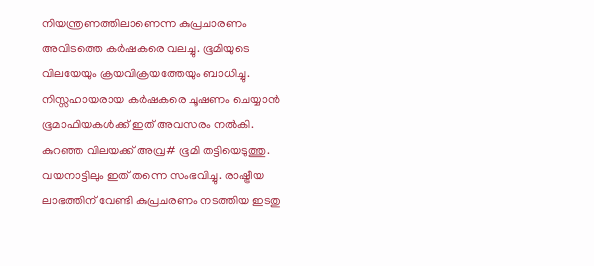നിയന്ത്രണത്തിലാണെന്ന കുപ്രചാരണം അവിടത്തെ കര്‍ഷകരെ വലച്ചു. ഭൂമിയുടെ വിലയേയും ക്രയവിക്രയത്തേയും ബാധിച്ചു. നിസ്സഹായരായ കര്‍ഷകരെ ചൂഷണം ചെയ്യാന്‍ ഭൂമാഫിയകള്‍ക്ക് ഇത് അവസരം നല്‍കി. കുറഞ്ഞ വിലയക്ക് അവ്ര# ഭൂമി തട്ടിയെടുത്തു. വയനാട്ടിലും ഇത് തന്നെ സംഭവിച്ചു. രാഷ്ട്രീയ ലാഭത്തിന് വേണ്ടി കുപ്രചരണം നടത്തിയ ഇടതു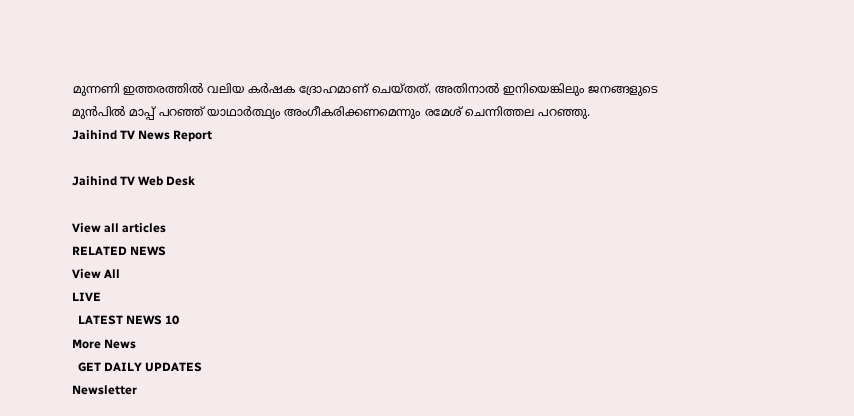മുന്നണി ഇത്തരത്തില്‍ വലിയ കര്‍ഷക ദ്രോഹമാണ് ചെയ്തത്. അതിനാല്‍ ഇനിയെങ്കിലും ജനങ്ങളുടെ മുന്‍പില്‍ മാപ്പ് പറഞ്ഞ് യാഥാര്‍ത്ഥ്യം അംഗീകരിക്കണമെന്നും രമേശ് ചെന്നിത്തല പറഞ്ഞു.
Jaihind TV News Report

Jaihind TV Web Desk

View all articles
RELATED NEWS
View All
LIVE
  LATEST NEWS 10
More News
  GET DAILY UPDATES
Newsletter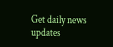Get daily news updates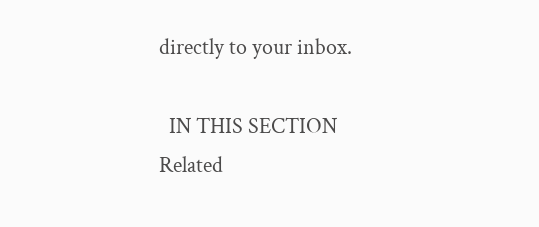directly to your inbox.

  IN THIS SECTION
Related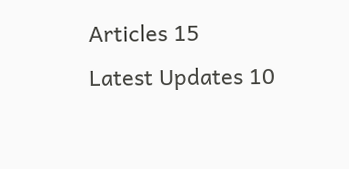Articles 15
Latest Updates 10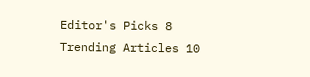Editor's Picks 8
Trending Articles 10